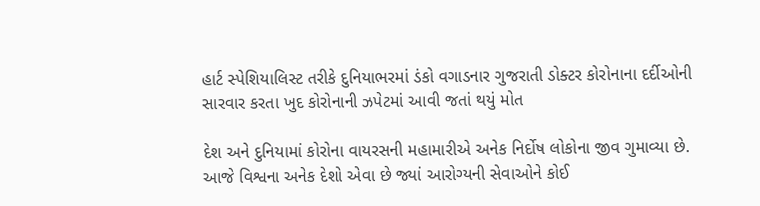હાર્ટ સ્પેશિયાલિસ્ટ તરીકે દુનિયાભરમાં ડંકો વગાડનાર ગુજરાતી ડોક્ટર કોરોનાના દર્દીઓની સારવાર કરતા ખુદ કોરોનાની ઝપેટમાં આવી જતાં થયું મોત

દેશ અને દુનિયામાં કોરોના વાયરસની મહામારીએ અનેક નિર્દોષ લોકોના જીવ ગુમાવ્યા છે. આજે વિશ્વના અનેક દેશો એવા છે જ્યાં આરોગ્યની સેવાઓને કોઈ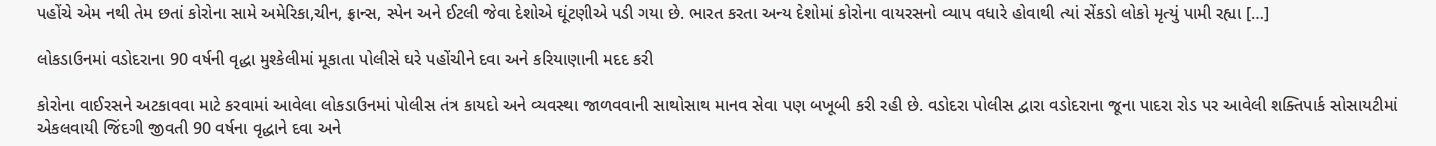પહોંચે એમ નથી તેમ છતાં કોરોના સામે અમેરિકા,ચીન, ફ્રાન્સ, સ્પેન અને ઈટલી જેવા દેશોએ ઘૂંટણીએ પડી ગયા છે. ભારત કરતા અન્ય દેશોમાં કોરોના વાયરસનો વ્યાપ વધારે હોવાથી ત્યાં સેંકડો લોકો મૃત્યું પામી રહ્યા […]

લોકડાઉનમાં વડોદરાના 90 વર્ષની વૃદ્ધા મુશ્કેલીમાં મૂકાતા પોલીસે ઘરે પહોંચીને દવા અને કરિયાણાની મદદ કરી

કોરોના વાઈરસને અટકાવવા માટે કરવામાં આવેલા લોકડાઉનમાં પોલીસ તંત્ર કાયદો અને વ્યવસ્થા જાળવવાની સાથોસાથ માનવ સેવા પણ બખૂબી કરી રહી છે. વડોદરા પોલીસ દ્વારા વડોદરાના જૂના પાદરા રોડ પર આવેલી શક્તિપાર્ક સોસાયટીમાં એકલવાયી જિંદગી જીવતી 90 વર્ષના વૃદ્ધાને દવા અને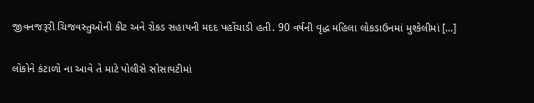જીવનજરૂરી ચિજવસ્તુઓની કીટ અને રોકડ સહાયની મદદ પહોંચાડી હતી. 90 વર્ષની વૃદ્ધ મહિલા લોકડાઉનમાં મુશ્કેલીમાં […]

લોકોને કંટાળો ના આવે તે માટે પોલીસે સોસાયટીમાં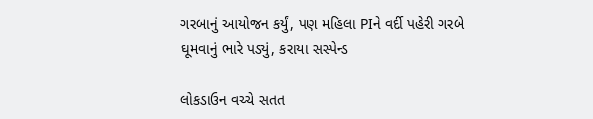ગરબાનું આયોજન કર્યું, પણ મહિલા PIને વર્દી પહેરી ગરબે ઘૂમવાનું ભારે પડ્યું, કરાયા સસ્પેન્ડ

લોકડાઉન વચ્ચે સતત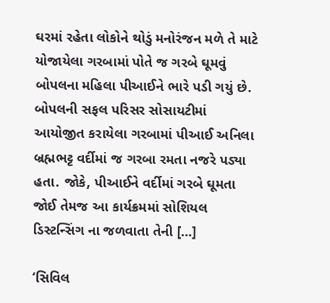ઘરમાં રહેતા લોકોને થોડું મનોરંજન મળે તે માટે યોજાયેલા ગરબામાં પોતે જ ગરબે ઘૂમવું બોપલના મહિલા પીઆઈને ભારે પડી ગયું છે. બોપલની સફલ પરિસર સોસાયટીમાં આયોજીત કરાયેલા ગરબામાં પીઆઈ અનિલા બ્રહ્મભટ્ટ વર્દીમાં જ ગરબા રમતા નજરે પડ્યા હતા. જોકે, પીઆઈને વર્દીમાં ગરબે ઘૂમતા જોઈ તેમજ આ કાર્યક્રમમાં સોશિયલ ડિસ્ટન્સિંગ ના જળવાતા તેની […]

‘સિવિલ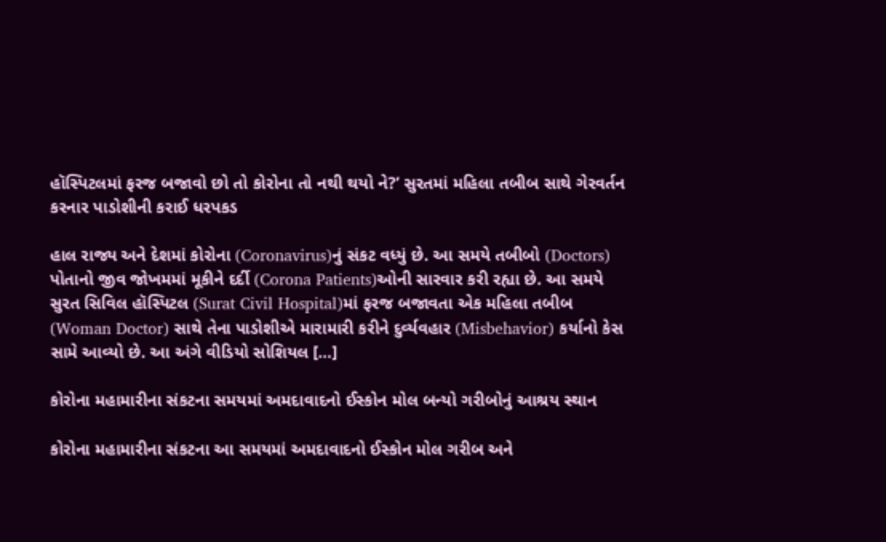હૉસ્પિટલમાં ફરજ બજાવો છો તો કોરોના તો નથી થયો ને?’ સુરતમાં મહિલા તબીબ સાથે ગેરવર્તન કરનાર પાડોશીની કરાઈ ધરપકડ

હાલ રાજ્ય અને દેશમાં કોરોના (Coronavirus)નું સંકટ વધ્યું છે. આ સમયે તબીબો (Doctors) પોતાનો જીવ જોખમમાં મૂકીને દર્દી (Corona Patients)ઓની સારવાર કરી રહ્યા છે. આ સમયે સુરત સિવિલ હૉસ્પિટલ (Surat Civil Hospital)માં ફરજ બજાવતા એક મહિલા તબીબ (Woman Doctor) સાથે તેના પાડોશીએ મારામારી કરીને દુર્વ્યવહાર (Misbehavior) કર્યાનો કેસ સામે આવ્યો છે. આ અંગે વીડિયો સોશિયલ […]

કોરોના મહામારીના સંકટના સમયમાં અમદાવાદનો ઈસ્કોન મોલ બન્યો ગરીબોનું આશ્રય સ્થાન

કોરોના મહામારીના સંકટના આ સમયમાં અમદાવાદનો ઈસ્કોન મોલ ગરીબ અને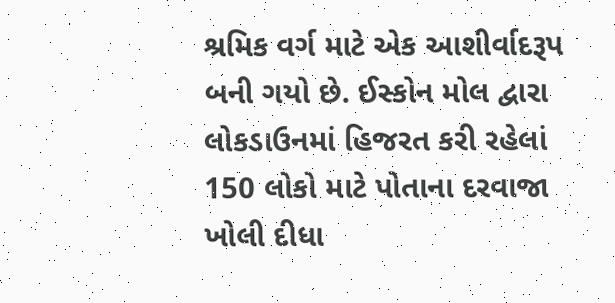શ્રમિક વર્ગ માટે એક આશીર્વાદરૂપ બની ગયો છે. ઈસ્કોન મોલ દ્વારા લોકડાઉનમાં હિજરત કરી રહેલાં 150 લોકો માટે પોતાના દરવાજા ખોલી દીધા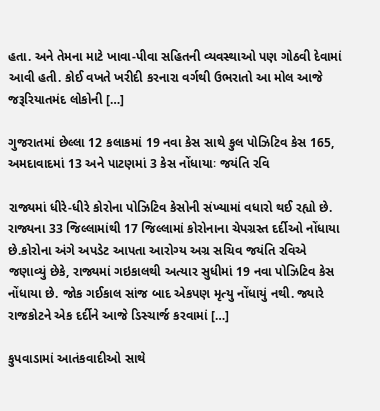હતા. અને તેમના માટે ખાવા-પીવા સહિતની વ્યવસ્થાઓ પણ ગોઠવી દેવામાં આવી હતી. કોઈ વખતે ખરીદી કરનારા વર્ગથી ઉભરાતો આ મોલ આજે જરૂરિયાતમંદ લોકોની […]

ગુજરાતમાં છેલ્લા 12 કલાકમાં 19 નવા કેસ સાથે કુલ પોઝિટિવ કેસ 165, અમદાવાદમાં 13 અને પાટણમાં 3 કેસ નોંધાયાઃ જયંતિ રવિ

રાજ્યમાં ધીરે-ધીરે કોરોના પોઝિટિવ કેસોની સંખ્યામાં વધારો થઈ રહ્યો છે. રાજ્યના 33 જિલ્લામાંથી 17 જિલ્લામાં કોરોનાના ચેપગ્રસ્ત દર્દીઓ નોંધાયા છે.કોરોના અંગે અપડેટ આપતા આરોગ્ય અગ્ર સચિવ જયંતિ રવિએ જણાવ્યું છેકે, રાજ્યમાં ગઇકાલથી અત્યાર સુધીમાં 19 નવા પોઝિટિવ કેસ નોંધાયા છે. જોક ગઈકાલ સાંજ બાદ એકપણ મૃત્યુ નોંધાયું નથી. જ્યારે રાજકોટને એક દર્દીને આજે ડિસ્ચાર્જ કરવામાં […]

કુપવાડામાં આતંકવાદીઓ સાથે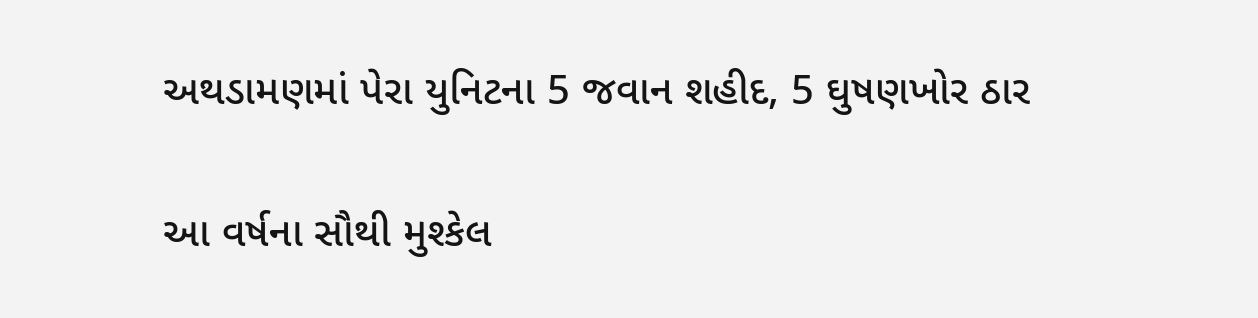અથડામણમાં પેરા યુનિટના 5 જવાન શહીદ, 5 ઘુષણખોર ઠાર

આ વર્ષના સૌથી મુશ્કેલ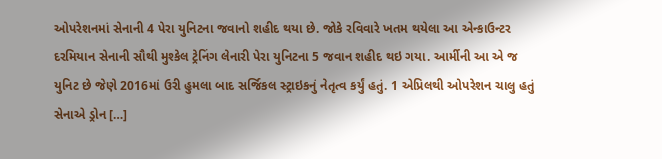ઓપરેશનમાં સેનાની 4 પેરા યુનિટના જવાનો શહીદ થયા છે. જોકે રવિવારે ખતમ થયેલા આ એન્કાઉન્ટર દરમિયાન સેનાની સૌથી મુશ્કેલ ટ્રેનિંગ લેનારી પેરા યુનિટના 5 જવાન શહીદ થઇ ગયા. આર્મીની આ એ જ યુનિટ છે જેણે 2016માં ઉરી હુમલા બાદ સર્જિકલ સ્ટ્રાઇકનું નેતૃત્વ કર્યું હતું. 1 એપ્રિલથી ઓપરેશન ચાલુ હતું સેનાએ ડ્રોન […]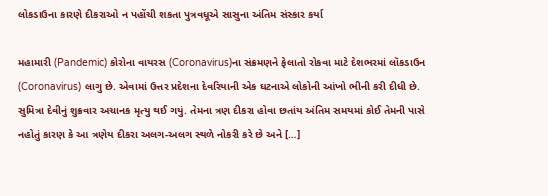લોકડાઉના કારણે દીકરાઓ ન પહોંચી શકતા પુત્રવધૂએ સાસુના અંતિમ સંસ્કાર કર્યા

મહામારી (Pandemic) કોરોના વાયરસ (Coronavirus)ના સંક્રમણને ફેલાતો રોકવા માટે દેશભરમાં લૉકડાઉન (Coronavirus) લાગુ છે. એવામાં ઉત્તર પ્રદેશના દેવરિયાની એક ઘટનાએ લોકોની આંખો ભીની કરી દીધી છે. સુમિત્રા દેવીનું શુક્રવાર અચાનક મૃત્યુ થઈ ગયું. તેમના ત્રણ દીકરા હોવા છતાંય અંતિમ સમયમાં કોઈ તેમની પાસે નહોતું કારણ કે આ ત્રણેય દીકરા અલગ-અલગ સ્થળે નોકરી કરે છે અને […]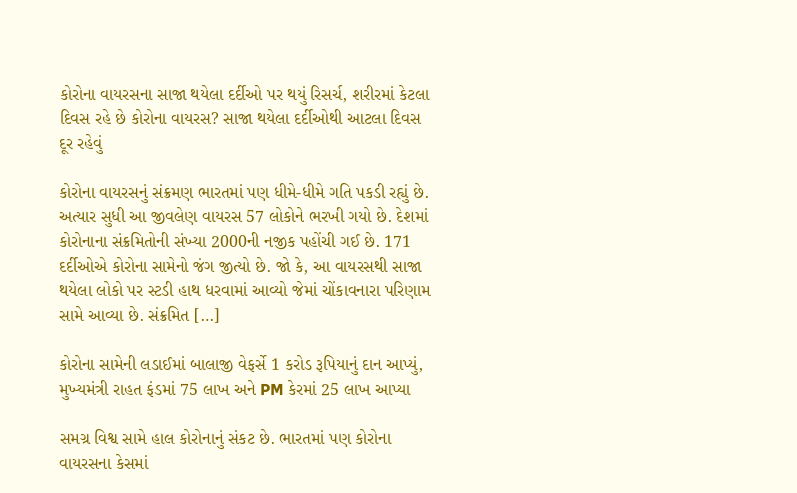કોરોના વાયરસના સાજા થયેલા દર્દીઓ પર થયું રિસર્ચ, શરીરમાં કેટલા દિવસ રહે છે કોરોના વાયરસ? સાજા થયેલા દર્દીઓથી આટલા દિવસ દૂર રહેવું

કોરોના વાયરસનું સંક્રમણ ભારતમાં પણ ધીમે-ધીમે ગતિ પકડી રહ્યું છે. અત્યાર સુધી આ જીવલેણ વાયરસ 57 લોકોને ભરખી ગયો છે. દેશમાં કોરોનાના સંક્રમિતોની સંખ્યા 2000ની નજીક પહોંચી ગઈ છે. 171 દર્દીઓએ કોરોના સામેનો જંગ જીત્યો છે. જો કે, આ વાયરસથી સાજા થયેલા લોકો પર સ્ટડી હાથ ધરવામાં આવ્યો જેમાં ચોંકાવનારા પરિણામ સામે આવ્યા છે. સંક્રમિત […]

કોરોના સામેની લડાઈમાં બાલાજી વેફર્સે 1 કરોડ રૂપિયાનું દાન આપ્યું, મુખ્યમંત્રી રાહત ફંડમાં 75 લાખ અને PM કેરમાં 25 લાખ આપ્યા

સમગ્ર વિશ્વ સામે હાલ કોરોનાનું સંકટ છે. ભારતમાં પણ કોરોના વાયરસના કેસમાં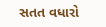સતત વધારો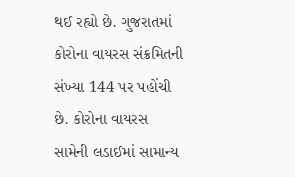થઈ રહ્યો છે. ગુજરાતમાં કોરોના વાયરસ સંક્રમિતની સંખ્યા 144 પર પહોંચી છે. કોરોના વાયરસ સામેની લડાઈમાં સામાન્ય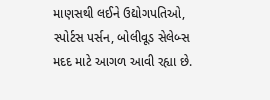માણસથી લઈને ઉદ્યોગપતિઓ, સ્પોર્ટસ પર્સન, બોલીવૂડ સેલેબ્સ મદદ માટે આગળ આવી રહ્યા છે.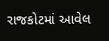રાજકોટમાં આવેલ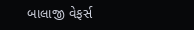બાલાજી વેફર્સ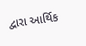દ્વારા આર્થિક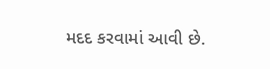મદદ કરવામાં આવી છે.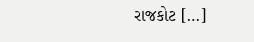રાજકોટ […]